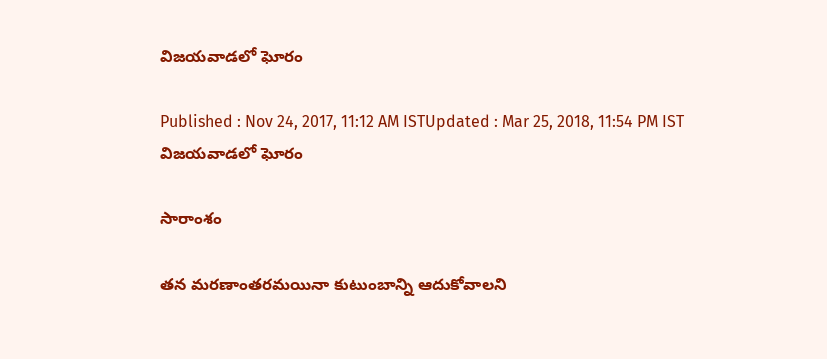విజయవాడలో ఘోరం

Published : Nov 24, 2017, 11:12 AM ISTUpdated : Mar 25, 2018, 11:54 PM IST
విజయవాడలో ఘోరం

సారాంశం

తన మరణాంతరమయినా కుటుంబాన్ని ఆదుకోవాలని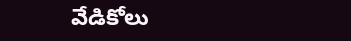వేడికోలు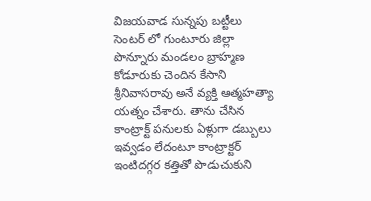విజయవాడ సున్నపు బట్టీలు సెంటర్ లో గుంటూరు జిల్లా పొన్నూరు మండలం బ్రాహ్మణ కోడూరుకు చెందిన కేసాని శ్రీనివాసరావు అనే వ్యక్తి ఆత్మహత్యా యత్నం చేశారు. తాను చేసిన కాంట్రాక్ట్ పనులకు ఏళ్లుగా డబ్బులు ఇవ్వడం లేదంటూ కాంట్రాక్టర్ ఇంటిదగ్గర కత్తితో పొడుచుకుని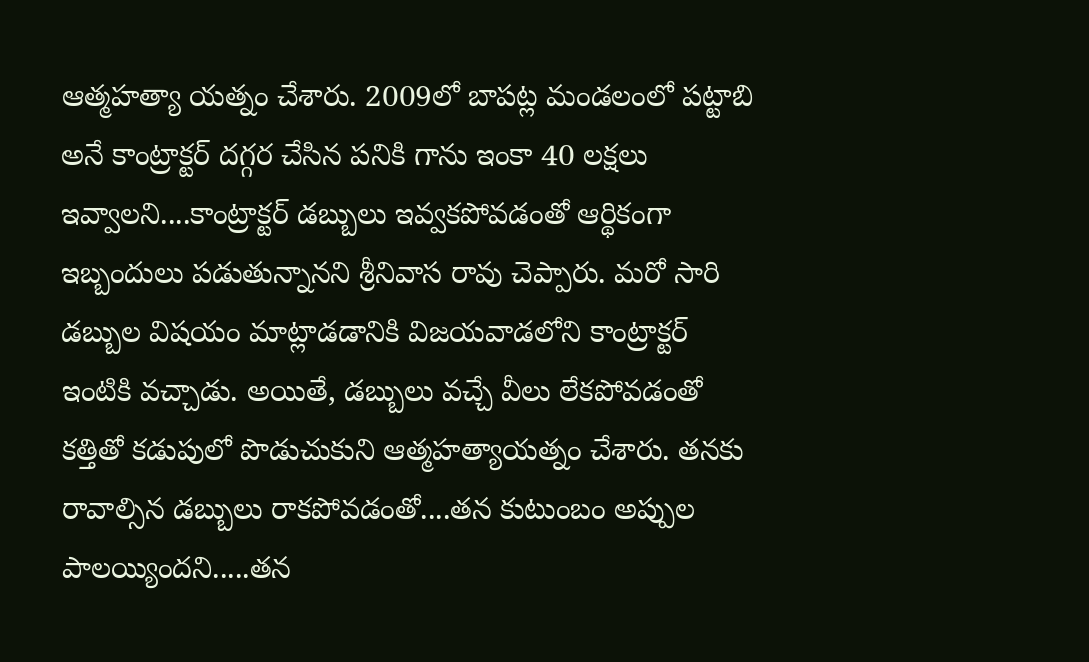ఆత్మహత్యా యత్నం చేశారు. 2009లో బాపట్ల మండలంలో పట్టాబి అనే కాంట్రాక్టర్ దగ్గర చేసిన పనికి గాను ఇంకా 40 లక్షలు ఇవ్వాలని....కాంట్రాక్టర్ డబ్బులు ఇవ్వకపోవడంతో ఆర్థికంగా ఇబ్బందులు పడుతున్నానని శ్రీనివాస రావు చెప్పారు. మరో సారి డబ్బుల విషయం మాట్లాడడానికి విజయవాడలోని కాంట్రాక్టర్ ఇంటికి వచ్చాడు. అయితే, డబ్బులు వచ్చే వీలు లేకపోవడంతో కత్తితో కడుపులో పొడుచుకుని ఆత్మహత్యాయత్నం చేశారు. తనకు రావాల్సిన డబ్బులు రాకపోవడంతో....తన కుటుంబం అప్పుల పాలయ్యిందని.....తన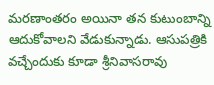మరణాంతరం అయినా తన కుటుంబాన్ని ఆదుకోవాలని వేడుకున్నాడు. ఆసుపత్రికి వచ్చేందుకు కూడా శ్రీనివాసరావు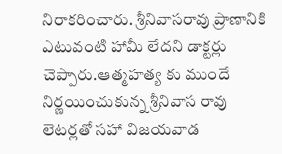నిరాకరించారు. శ్రీనివాసరావు ప్రాణానికి ఎటువంటి హామీ లేదని డాక్టర్లు చెప్పారు.ఆత్మహత్య కు ముందే నిర్ణయించుకున్న శ్రీనివాస రావు లెటర్లతో సహా విజయవాడ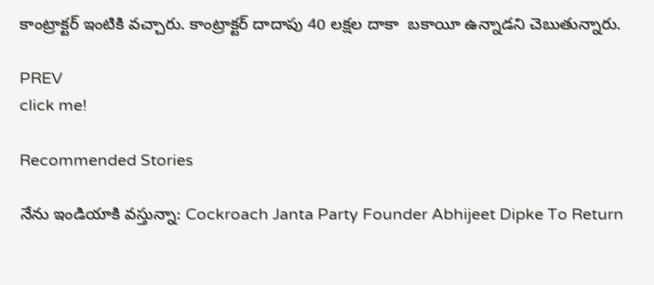కాంట్రాక్టర్ ఇంటికి వచ్చారు. కాంట్రాక్టర్ దాదాపు 40 లక్షల దాకా  బకాయీ ఉన్నాడని చెబుతున్నారు.

PREV
click me!

Recommended Stories

నేను ఇండియాకి వస్తున్నా: Cockroach Janta Party Founder Abhijeet Dipke To Return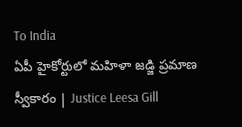To India
ఏపీ హైకోర్టులో మహిళా జడ్జి ప్రమాణ స్వీకారం | Justice Leesa Gill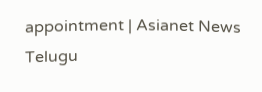appointment | Asianet News Telugu